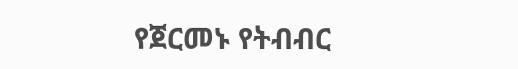የጀርመኑ የትብብር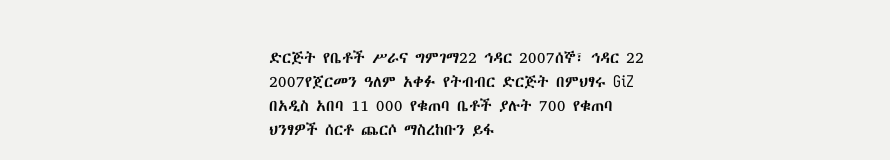ድርጅት የቤቶች ሥራና ግምገማ22 ኅዳር 2007ሰኞ፣ ኅዳር 22 2007የጀርመን ዓለም አቀፉ የትብብር ድርጅት በምህፃሩ GiZ በአዲስ አበባ 11 000 የቁጠባ ቤቶች ያሉት 700 የቁጠባ ህንፃዎች ሰርቶ ጨርሶ ማስረከቡን ይፋ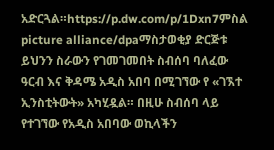አድርጓል።https://p.dw.com/p/1Dxn7ምስል picture alliance/dpaማስታወቂያ ድርጅቱ ይህንን ስራውን የገመገመበት ስብሰባ ባለፈው ዓርብ እና ቅዳሜ አዲስ አበባ በሚገኘው የ «ገኧተ ኢንስቲትውት» አካሂዷል። በዚሁ ስብሰባ ላይ የተገኘው የአዲስ አበባው ወኪላችን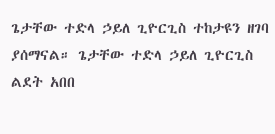ጌታቸው ተድላ ኃይለ ጊዮርጊስ ተከታዩን ዘገባ ያሰማናል። ጌታቸው ተድላ ኃይለ ጊዮርጊስ ልደት አበበ